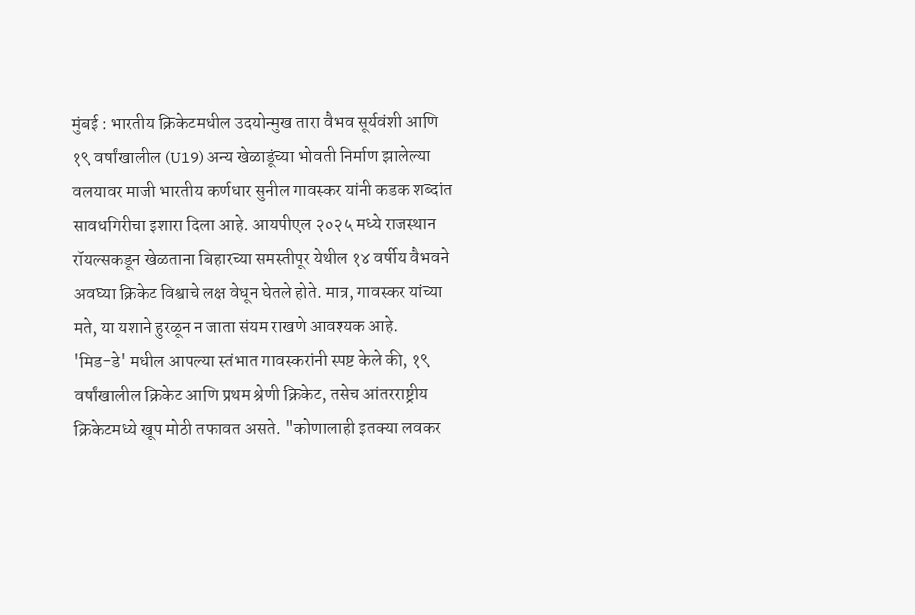मुंबई : भारतीय क्रिकेटमधील उदयोन्मुख तारा वैभव सूर्यवंशी आणि १९ वर्षांखालील (U19) अन्य खेळाडूंच्या भोवती निर्माण झालेल्या वलयावर माजी भारतीय कर्णधार सुनील गावस्कर यांनी कडक शब्दांत सावधगिरीचा इशारा दिला आहे. आयपीएल २०२५ मध्ये राजस्थान रॉयल्सकडून खेळताना बिहारच्या समस्तीपूर येथील १४ वर्षीय वैभवने अवघ्या क्रिकेट विश्वाचे लक्ष वेधून घेतले होते. मात्र, गावस्कर यांच्या मते, या यशाने हुरळून न जाता संयम राखणे आवश्यक आहे.
'मिड-डे' मधील आपल्या स्तंभात गावस्करांनी स्पष्ट केले की, १९ वर्षांखालील क्रिकेट आणि प्रथम श्रेणी क्रिकेट, तसेच आंतरराष्ट्रीय क्रिकेटमध्ये खूप मोठी तफावत असते. "कोणालाही इतक्या लवकर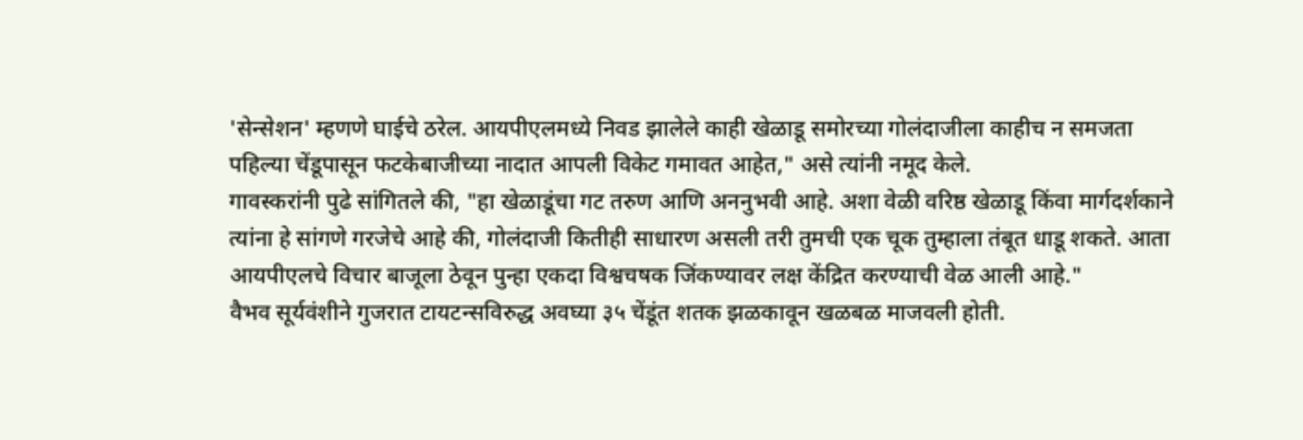'सेन्सेशन' म्हणणे घाईचे ठरेल. आयपीएलमध्ये निवड झालेले काही खेळाडू समोरच्या गोलंदाजीला काहीच न समजता पहिल्या चेंडूपासून फटकेबाजीच्या नादात आपली विकेट गमावत आहेत," असे त्यांनी नमूद केले.
गावस्करांनी पुढे सांगितले की, "हा खेळाडूंचा गट तरुण आणि अननुभवी आहे. अशा वेळी वरिष्ठ खेळाडू किंवा मार्गदर्शकाने त्यांना हे सांगणे गरजेचे आहे की, गोलंदाजी कितीही साधारण असली तरी तुमची एक चूक तुम्हाला तंबूत धाडू शकते. आता आयपीएलचे विचार बाजूला ठेवून पुन्हा एकदा विश्वचषक जिंकण्यावर लक्ष केंद्रित करण्याची वेळ आली आहे."
वैभव सूर्यवंशीने गुजरात टायटन्सविरुद्ध अवघ्या ३५ चेंडूंत शतक झळकावून खळबळ माजवली होती.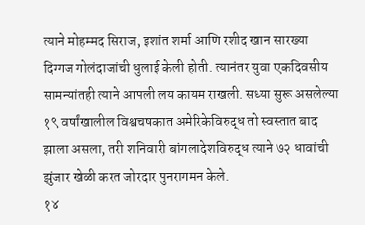त्याने मोहम्मद सिराज, इशांत शर्मा आणि रशीद खान सारख्या दिग्गज गोलंदाजांची धुलाई केली होती. त्यानंतर युवा एकदिवसीय सामन्यांतही त्याने आपली लय कायम राखली. सध्या सुरू असलेल्या १९ वर्षांखालील विश्वचषकात अमेरिकेविरुद्ध तो स्वस्तात बाद झाला असला, तरी शनिवारी बांगलादेशविरुद्ध त्याने ७२ धावांची झुंजार खेळी करत जोरदार पुनरागमन केले.
१४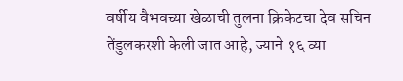वर्षीय वैभवच्या खेळाची तुलना क्रिकेटचा देव सचिन तेंडुलकरशी केली जात आहे, ज्याने १६ व्या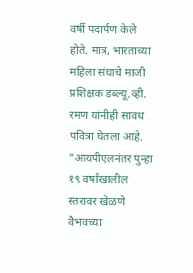वर्षी पदार्पण केले होते. मात्र, भारताच्या महिला संघाचे माजी प्रशिक्षक डब्ल्यू.व्ही. रमण यांनीही सावध पवित्रा घेतला आहे. "आयपीएलनंतर पुन्हा १९ वर्षांखालील स्तरावर खेळणे वैभवच्या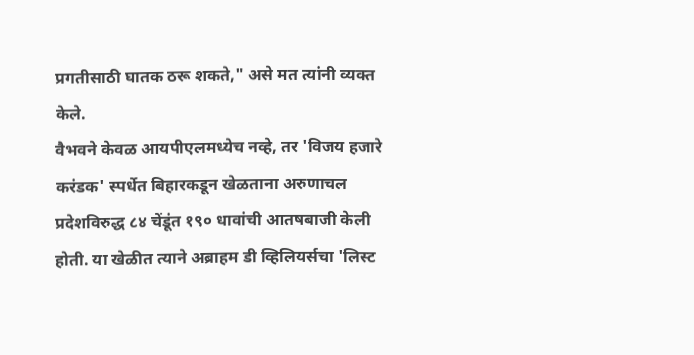प्रगतीसाठी घातक ठरू शकते," असे मत त्यांनी व्यक्त केले.
वैभवने केवळ आयपीएलमध्येच नव्हे, तर 'विजय हजारे करंडक' स्पर्धेत बिहारकडून खेळताना अरुणाचल प्रदेशविरुद्ध ८४ चेंडूंत १९० धावांची आतषबाजी केली होती. या खेळीत त्याने अब्राहम डी व्हिलियर्सचा 'लिस्ट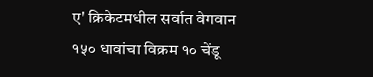ए' क्रिकेटमधील सर्वात वेगवान १५० धावांचा विक्रम १० चेंडू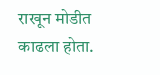राखून मोडीत काढला होता.